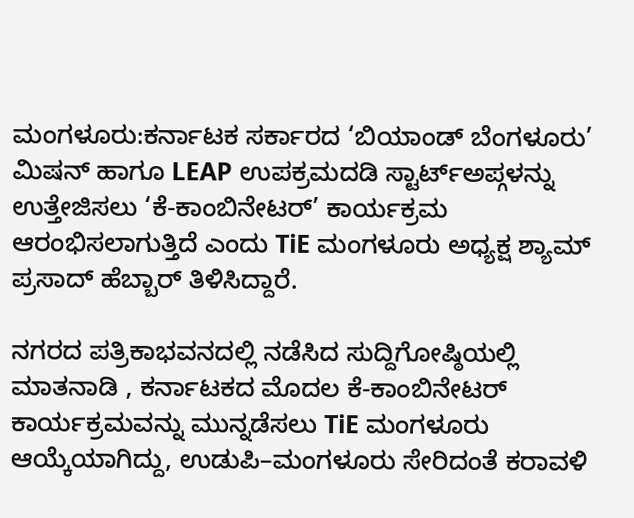ಮಂಗಳೂರು:ಕರ್ನಾಟಕ ಸರ್ಕಾರದ ‘ಬಿಯಾಂಡ್ ಬೆಂಗಳೂರು’ ಮಿಷನ್ ಹಾಗೂ LEAP ಉಪಕ್ರಮದಡಿ ಸ್ಟಾರ್ಟ್ಅಪ್ಗಳನ್ನು ಉತ್ತೇಜಿಸಲು ‘ಕೆ-ಕಾಂಬಿನೇಟರ್’ ಕಾರ್ಯಕ್ರಮ ಆರಂಭಿಸಲಾಗುತ್ತಿದೆ ಎಂದು TiE ಮಂಗಳೂರು ಅಧ್ಯಕ್ಷ ಶ್ಯಾಮ್ ಪ್ರಸಾದ್ ಹೆಬ್ಬಾರ್ ತಿಳಿಸಿದ್ದಾರೆ.

ನಗರದ ಪತ್ರಿಕಾಭವನದಲ್ಲಿ ನಡೆಸಿದ ಸುದ್ದಿಗೋಷ್ಠಿಯಲ್ಲಿ ಮಾತನಾಡಿ , ಕರ್ನಾಟಕದ ಮೊದಲ ಕೆ-ಕಾಂಬಿನೇಟರ್ ಕಾರ್ಯಕ್ರಮವನ್ನು ಮುನ್ನಡೆಸಲು TiE ಮಂಗಳೂರು ಆಯ್ಕೆಯಾಗಿದ್ದು, ಉಡುಪಿ–ಮಂಗಳೂರು ಸೇರಿದಂತೆ ಕರಾವಳಿ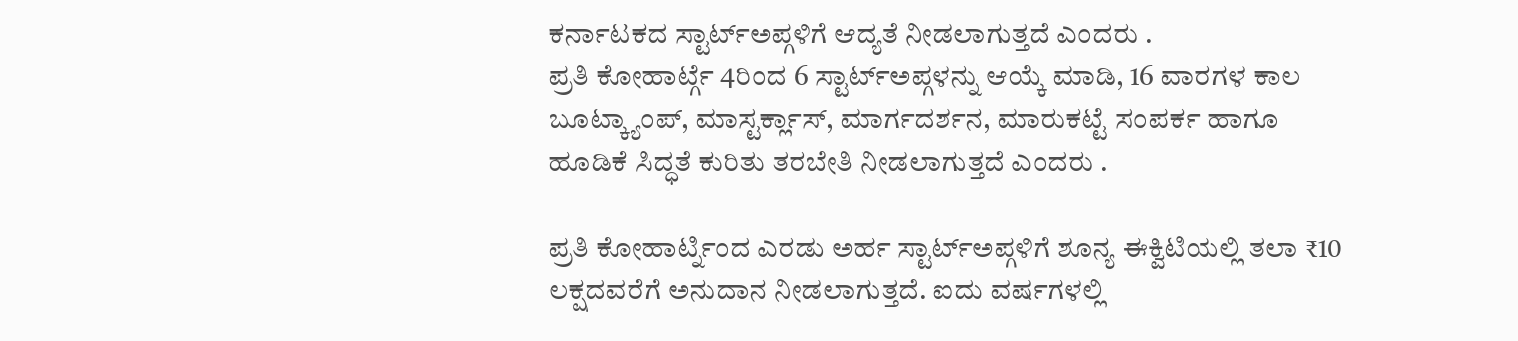ಕರ್ನಾಟಕದ ಸ್ಟಾರ್ಟ್ಅಪ್ಗಳಿಗೆ ಆದ್ಯತೆ ನೀಡಲಾಗುತ್ತದೆ ಎಂದರು .
ಪ್ರತಿ ಕೋಹಾರ್ಟ್ಗೆ 4ರಿಂದ 6 ಸ್ಟಾರ್ಟ್ಅಪ್ಗಳನ್ನು ಆಯ್ಕೆ ಮಾಡಿ, 16 ವಾರಗಳ ಕಾಲ ಬೂಟ್ಕ್ಯಾಂಪ್, ಮಾಸ್ಟರ್ಕ್ಲಾಸ್, ಮಾರ್ಗದರ್ಶನ, ಮಾರುಕಟ್ಟೆ ಸಂಪರ್ಕ ಹಾಗೂ ಹೂಡಿಕೆ ಸಿದ್ಧತೆ ಕುರಿತು ತರಬೇತಿ ನೀಡಲಾಗುತ್ತದೆ ಎಂದರು .

ಪ್ರತಿ ಕೋಹಾರ್ಟ್ನಿಂದ ಎರಡು ಅರ್ಹ ಸ್ಟಾರ್ಟ್ಅಪ್ಗಳಿಗೆ ಶೂನ್ಯ ಈಕ್ವಿಟಿಯಲ್ಲಿ ತಲಾ ₹10 ಲಕ್ಷದವರೆಗೆ ಅನುದಾನ ನೀಡಲಾಗುತ್ತದೆ. ಐದು ವರ್ಷಗಳಲ್ಲಿ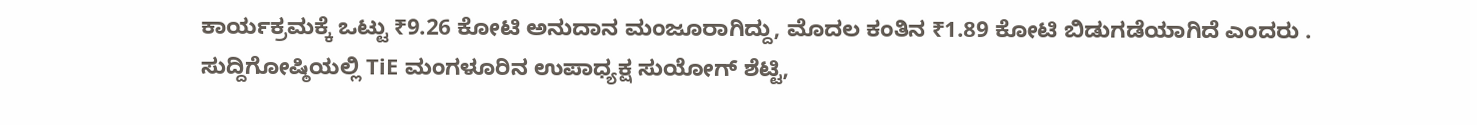ಕಾರ್ಯಕ್ರಮಕ್ಕೆ ಒಟ್ಟು ₹9.26 ಕೋಟಿ ಅನುದಾನ ಮಂಜೂರಾಗಿದ್ದು, ಮೊದಲ ಕಂತಿನ ₹1.89 ಕೋಟಿ ಬಿಡುಗಡೆಯಾಗಿದೆ ಎಂದರು .
ಸುದ್ದಿಗೋಷ್ಠಿಯಲ್ಲಿ TiE ಮಂಗಳೂರಿನ ಉಪಾಧ್ಯಕ್ಷ ಸುಯೋಗ್ ಶೆಟ್ಟಿ,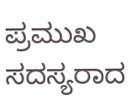ಪ್ರಮುಖ ಸದಸ್ಯರಾದ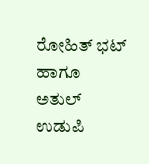ರೋಹಿತ್ ಭಟ್ ಹಾಗೂ ಅತುಲ್ ಉಡುಪಿ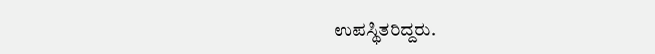ಉಪಸ್ಥಿತರಿದ್ದರು.